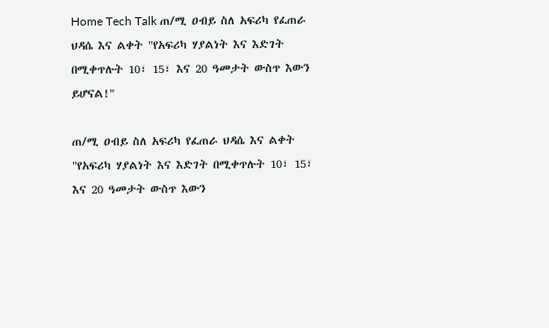Home Tech Talk ጠ/ሚ ዐብይ ስለ አፍሪካ የፈጠራ ህዳሴ እና ልቀት "የአፍሪካ ሃያልነት እና እድገት በሚቀጥሉት 10፣ 15፣ እና 20 ዓመታት ውስጥ እውን ይሆናል!"

ጠ/ሚ ዐብይ ስለ አፍሪካ የፈጠራ ህዳሴ እና ልቀት "የአፍሪካ ሃያልነት እና እድገት በሚቀጥሉት 10፣ 15፣ እና 20 ዓመታት ውስጥ እውን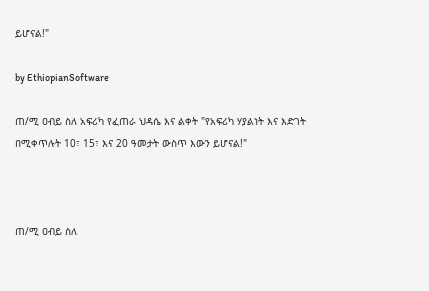ይሆናል!"

by EthiopianSoftware

ጠ/ሚ ዐብይ ስለ አፍሪካ የፈጠራ ህዳሴ እና ልቀት "የአፍሪካ ሃያልነት እና እድገት በሚቀጥሉት 10፣ 15፣ እና 20 ዓመታት ውስጥ እውን ይሆናል!"



ጠ/ሚ ዐብይ ስለ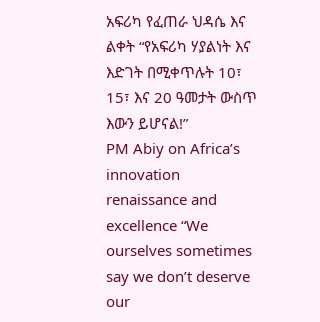አፍሪካ የፈጠራ ህዳሴ እና ልቀት “የአፍሪካ ሃያልነት እና እድገት በሚቀጥሉት 10፣ 15፣ እና 20 ዓመታት ውስጥ እውን ይሆናል!”
PM Abiy on Africa’s innovation renaissance and excellence “We ourselves sometimes say we don’t deserve our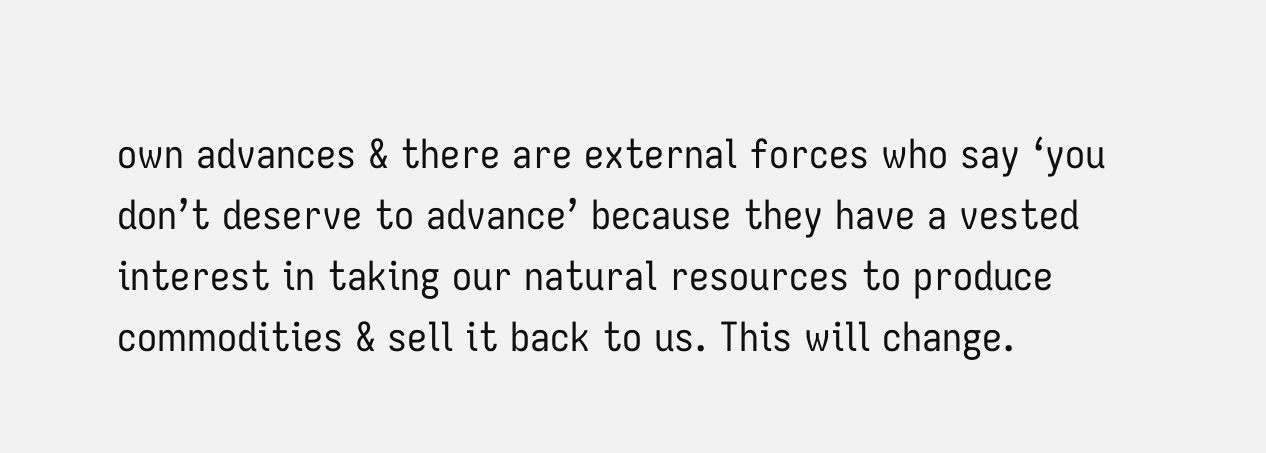own advances & there are external forces who say ‘you don’t deserve to advance’ because they have a vested interest in taking our natural resources to produce commodities & sell it back to us. This will change.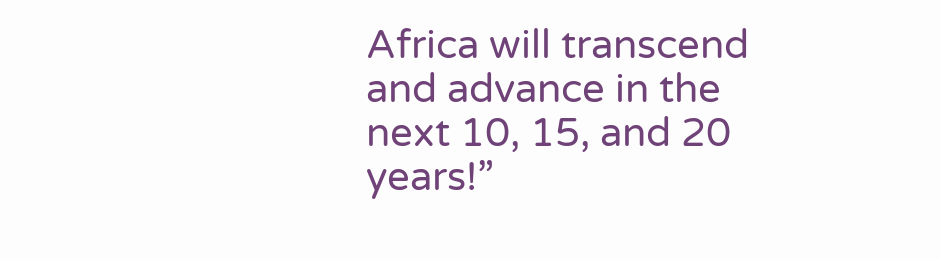Africa will transcend and advance in the next 10, 15, and 20 years!”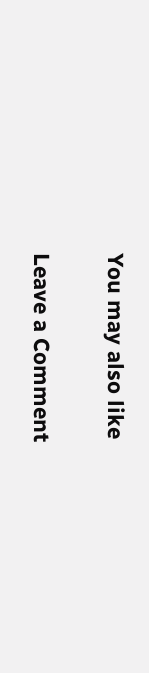You may also like

Leave a Comment